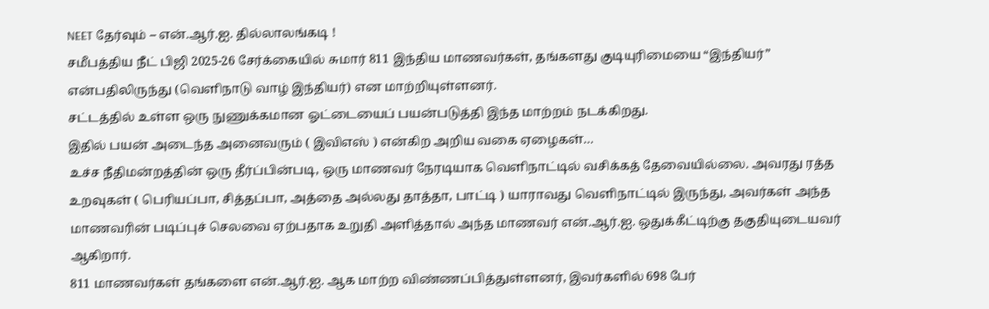NEET தேர்வும் – என்.ஆர்.ஐ. தில்லாலங்கடி !
சமீபத்திய நீட் பிஜி 2025-26 சேர்க்கையில் சுமார் 811 இந்திய மாணவர்கள், தங்களது குடியுரிமையை “இந்தியர்” என்பதிலிருந்து (வெளிநாடு வாழ் இந்தியர்) என மாற்றியுள்ளனர்.
சட்டத்தில் உள்ள ஒரு நுணுக்கமான ஓட்டையைப் பயன்படுத்தி இந்த மாற்றம் நடக்கிறது.
இதில் பயன் அடைந்த அனைவரும் ( இவிஎஸ் ) என்கிற அறிய வகை ஏழைகள்…
உச்ச நீதிமன்றத்தின் ஒரு தீர்ப்பின்படி, ஒரு மாணவர் நேரடியாக வெளிநாட்டில் வசிக்கத் தேவையில்லை. அவரது ரத்த உறவுகள் ( பெரியப்பா, சித்தப்பா, அத்தை அல்லது தாத்தா, பாட்டி ) யாராவது வெளிநாட்டில் இருந்து, அவர்கள் அந்த மாணவரின் படிப்புச் செலவை ஏற்பதாக உறுதி அளித்தால் அந்த மாணவர் என்.ஆர்.ஐ. ஒதுக்கீட்டிற்கு தகுதியுடையவர் ஆகிறார்.
811 மாணவர்கள் தங்களை என்.ஆர்.ஐ. ஆக மாற்ற விண்ணப்பித்துள்ளனர், இவர்களில் 698 பேர்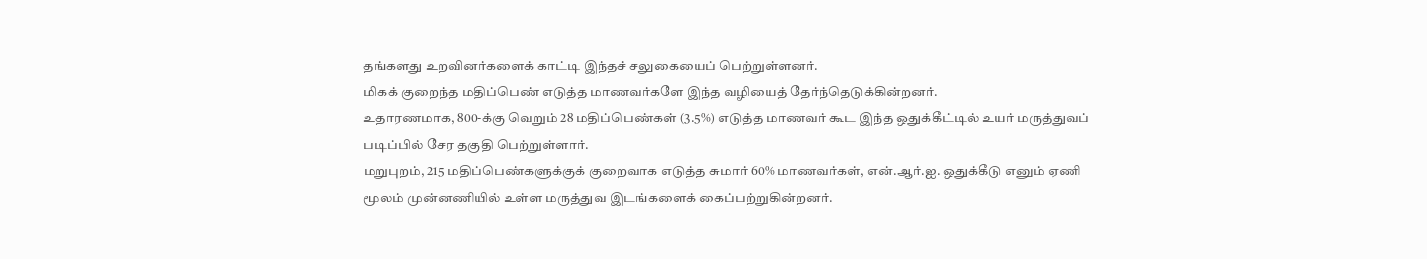தங்களது உறவினர்களைக் காட்டி இந்தச் சலுகையைப் பெற்றுள்ளனர்.
மிகக் குறைந்த மதிப்பெண் எடுத்த மாணவர்களே இந்த வழியைத் தேர்ந்தெடுக்கின்றனர்.
உதாரணமாக, 800-க்கு வெறும் 28 மதிப்பெண்கள் (3.5%) எடுத்த மாணவர் கூட இந்த ஒதுக்கீட்டில் உயர் மருத்துவப் படிப்பில் சேர தகுதி பெற்றுள்ளார்.
மறுபுறம், 215 மதிப்பெண்களுக்குக் குறைவாக எடுத்த சுமார் 60% மாணவர்கள், என்.ஆர்.ஐ. ஒதுக்கீடு எனும் ஏணி மூலம் முன்னணியில் உள்ள மருத்துவ இடங்களைக் கைப்பற்றுகின்றனர்.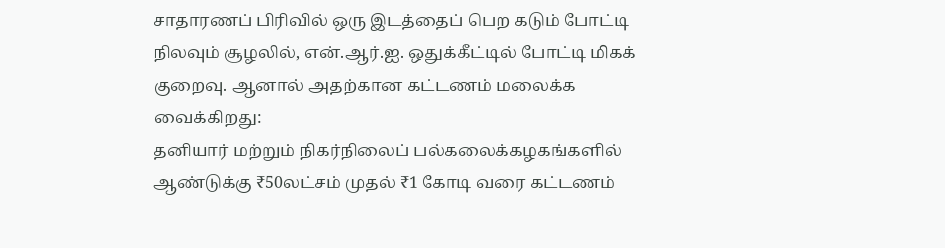சாதாரணப் பிரிவில் ஒரு இடத்தைப் பெற கடும் போட்டி நிலவும் சூழலில், என்.ஆர்.ஐ. ஒதுக்கீட்டில் போட்டி மிகக் குறைவு. ஆனால் அதற்கான கட்டணம் மலைக்க வைக்கிறது:
தனியார் மற்றும் நிகர்நிலைப் பல்கலைக்கழகங்களில் ஆண்டுக்கு ₹50லட்சம் முதல் ₹1 கோடி வரை கட்டணம்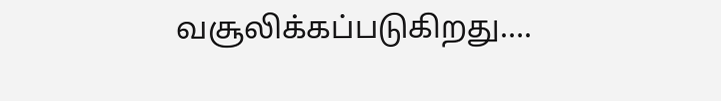வசூலிக்கப்படுகிறது….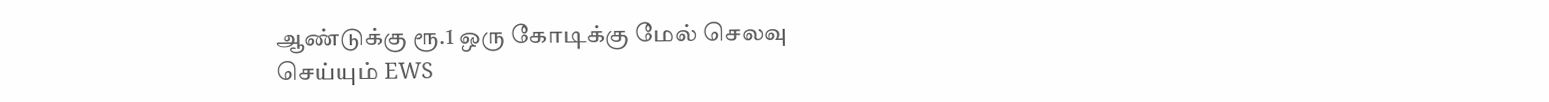ஆண்டுக்கு ரூ.1 ஒரு கோடிக்கு மேல் செலவு
செய்யும் EWS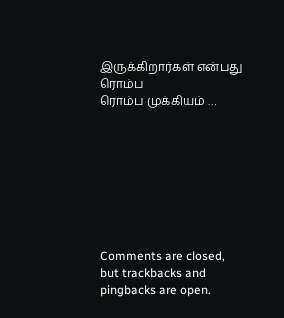இருக்கிறார்கள் என்பது ரொம்ப
ரொம்ப முக்கியம் …








Comments are closed, but trackbacks and pingbacks are open.